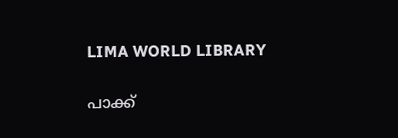LIMA WORLD LIBRARY

പാക്ക്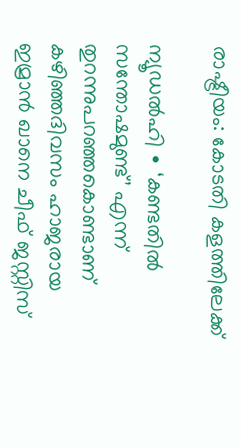രാഷ്ട്രീയം: കോടതി കളത്തിലേക്ക്

ന്യൂഡൽഹി ∙ ‘കണ്ടതിൽ സന്തോഷമുണ്ട്’ എന്ന് തുറന്നുപറഞ്ഞകൊണ്ടാണ് കഴിഞ്ഞദിവസം ഹാജരായ ഇമ്രാൻ ഖാനെ ചീഫ് ജസ്റ്റിസ്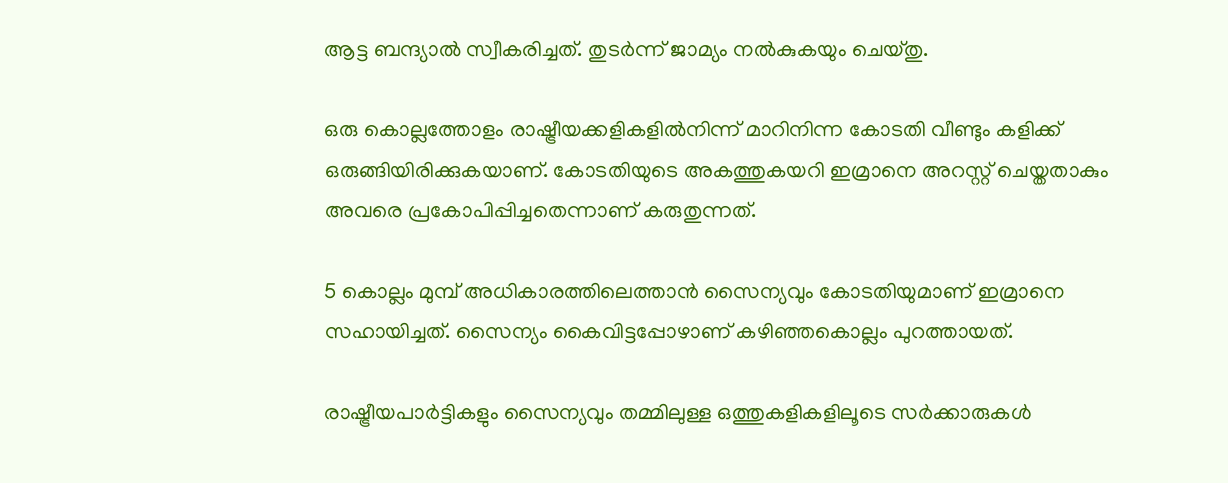ആട്ട ബന്ദ്യാൽ സ്വീകരിച്ചത്. തുടർന്ന് ജാമ്യം നൽകുകയും ചെയ്തു.

ഒരു കൊല്ലത്തോളം രാഷ്ട്രീയക്കളികളിൽനിന്ന് മാറിനിന്ന കോടതി വീണ്ടും കളിക്ക് ഒരുങ്ങിയിരിക്കുകയാണ്. കോടതിയുടെ അകത്തുകയറി ഇമ്രാനെ അറസ്റ്റ് ചെയ്തതാകും അവരെ പ്രകോപിപ്പിച്ചതെന്നാണ് കരുതുന്നത്.

5 കൊല്ലം മുമ്പ് അധികാരത്തിലെത്താൻ സൈന്യവും കോടതിയുമാണ് ഇമ്രാനെ സഹായിച്ചത്. സൈന്യം കൈവിട്ടപ്പോഴാണ് കഴിഞ്ഞകൊല്ലം പുറത്തായത്.

രാഷ്ട്രീയപാർട്ടികളും സൈന്യവും തമ്മിലുള്ള ഒത്തുകളികളിലൂടെ സർക്കാരുകൾ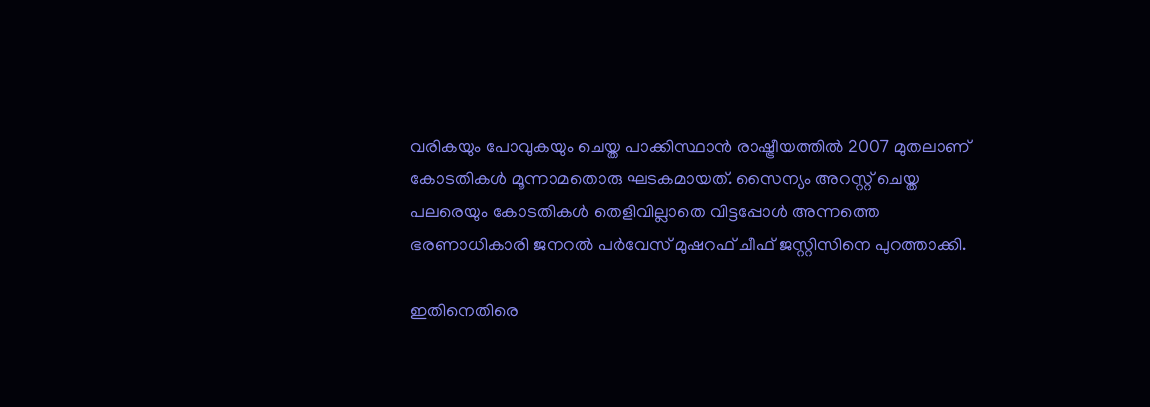വരികയും പോവുകയും ചെയ്ത പാക്കിസ്ഥാൻ രാഷ്ട്രീയത്തിൽ 2007 മുതലാണ് കോടതികൾ മൂന്നാമതൊരു ഘടകമായത്. സൈന്യം അറസ്റ്റ് ചെയ്ത പലരെയും കോടതികൾ തെളിവില്ലാതെ വിട്ടപ്പോൾ അന്നത്തെ ഭരണാധികാരി ജനറൽ പർവേസ് മുഷറഫ് ചീഫ് ജസ്റ്റിസിനെ പുറത്താക്കി.

ഇതിനെതിരെ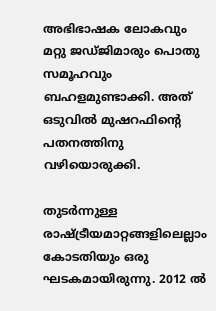അഭിഭാഷക ലോകവും മറ്റു ജഡ്ജിമാരും പൊതു സമൂഹവും ബഹളമുണ്ടാക്കി. അത് ഒടുവിൽ മുഷറഫിന്റെ പതനത്തിനു വഴിയൊരുക്കി.

തുടർന്നുള്ള രാഷ്ട്രീയമാറ്റങ്ങളിലെല്ലാം കോടതിയും ഒരു ഘടകമായിരുന്നു. 2012 ൽ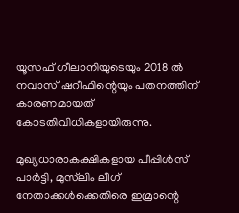യൂസഫ് ഗീലാനിയുടെയും 2018 ൽ നവാസ് ഷറീഫിന്റെയും പതനത്തിന് കാരണമായത് കോടതിവിധികളായിരുന്നു.

മുഖ്യധാരാകക്ഷികളായ പീപ്പിൾസ് പാർട്ടി, മുസ്‌ലിം ലീഗ് നേതാക്കൾക്കെതിരെ ഇമ്രാന്റെ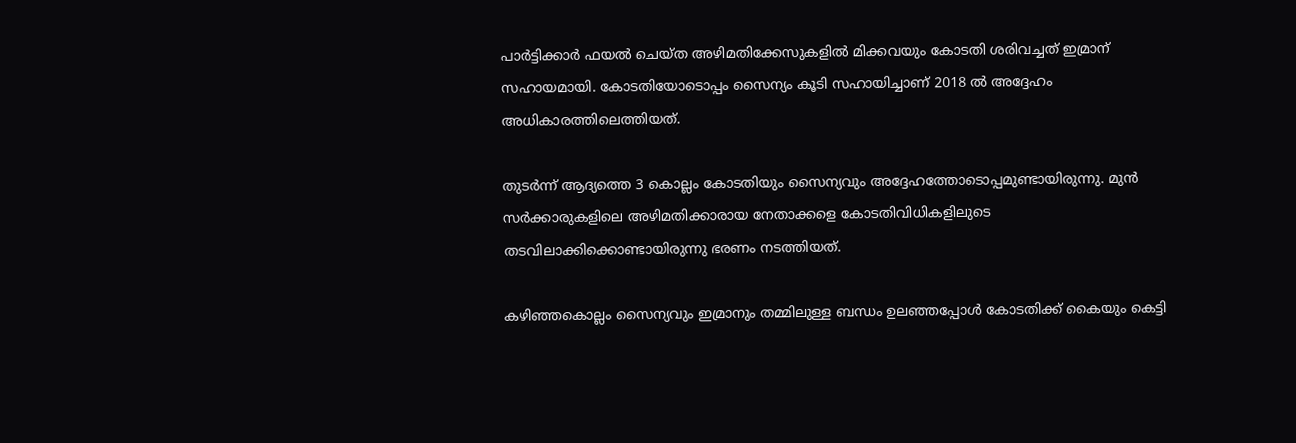പാർട്ടിക്കാർ ഫയൽ ചെയ്ത അഴിമതിക്കേസുകളിൽ മിക്കവയും കോടതി ശരിവച്ചത് ഇമ്രാന് സഹായമായി. കോടതിയോടൊപ്പം സൈന്യം കൂടി സഹായിച്ചാണ് 2018 ൽ അദ്ദേഹം അധികാരത്തിലെത്തിയത്.

തുടർന്ന് ആദ്യത്തെ 3 കൊല്ലം കോടതിയും സൈന്യവും അദ്ദേഹത്തോടൊപ്പമുണ്ടായിരുന്നു. മുൻ സർക്കാരുകളിലെ അഴിമതിക്കാരായ നേതാക്കളെ കോടതിവിധികളിലുടെ തടവിലാക്കിക്കൊണ്ടായിരുന്നു ഭരണം നടത്തിയത്.

കഴിഞ്ഞകൊല്ലം സൈന്യവും ഇമ്രാനും തമ്മിലുള്ള ബന്ധം ഉലഞ്ഞപ്പോൾ കോടതിക്ക് കൈയും കെട്ടി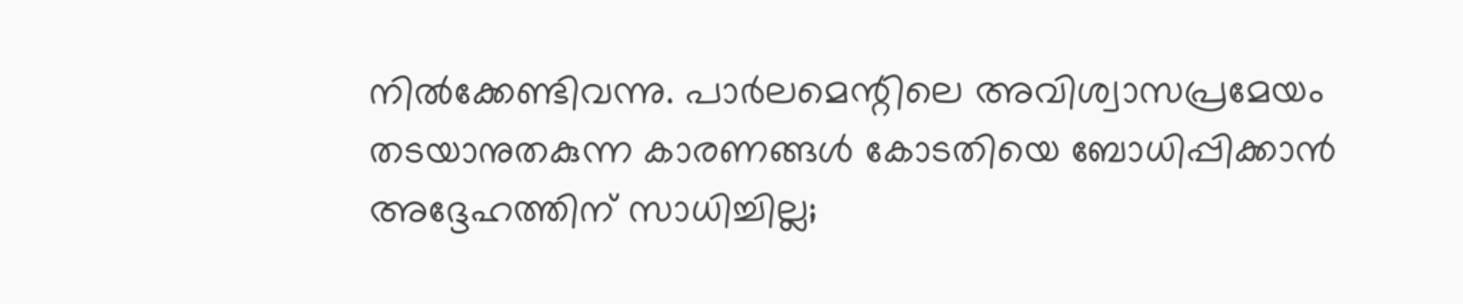നിൽക്കേണ്ടിവന്നു. പാർലമെന്റിലെ അവിശ്വാസപ്രമേയം തടയാനുതകുന്ന കാരണങ്ങൾ കോടതിയെ ബോധിപ്പിക്കാൻ അദ്ദേഹത്തിന് സാധിച്ചില്ല;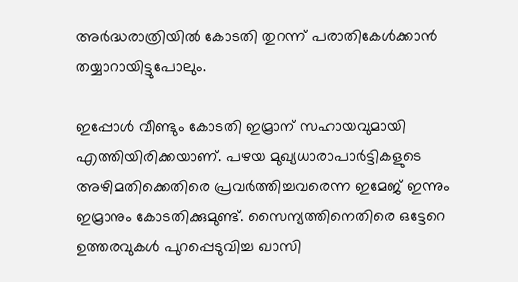അർദ്ധരാത്രിയിൽ കോടതി തുറന്ന് പരാതികേൾക്കാൻ തയ്യാറായിട്ടുപോലും.

ഇപ്പോൾ വീണ്ടും കോടതി ഇമ്രാന് സഹായവുമായി എത്തിയിരിക്കയാണ്. പഴയ മുഖ്യധാരാപാർട്ടികളുടെ അഴിമതിക്കെതിരെ പ്രവർത്തിച്ചവരെന്ന ഇമേജ് ഇന്നും ഇമ്രാനും കോടതിക്കുമുണ്ട്. സൈന്യത്തിനെതിരെ ഒട്ടേറെ ഉത്തരവുകൾ പുറപ്പെടുവിച്ച ഖാസി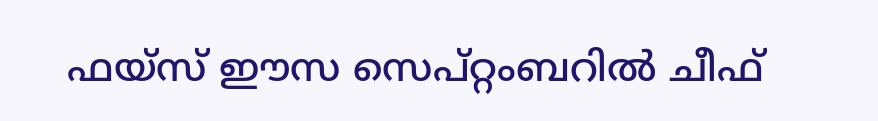ഫയ്സ് ഈസ സെപ്റ്റംബറിൽ ചീഫ്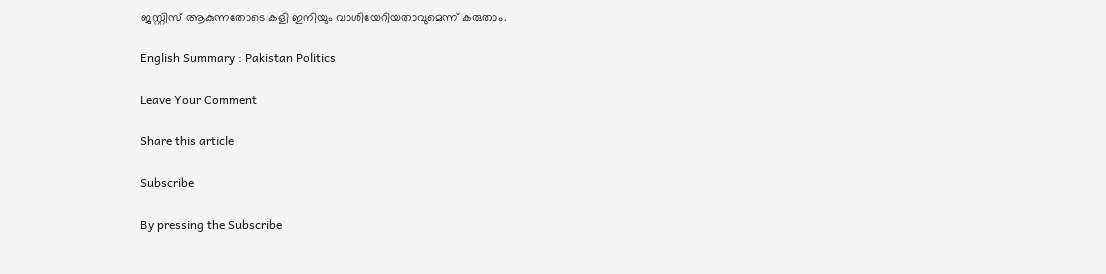ജസ്റ്റിസ് ആകുന്നതോടെ കളി ഇനിയും വാശിയേറിയതാവുമെന്ന് കരുതാം.

English Summary : Pakistan Politics

Leave Your Comment

Share this article

Subscribe

By pressing the Subscribe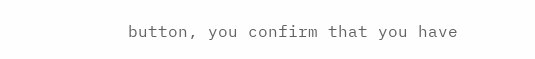button, you confirm that you have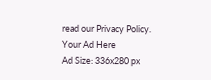read our Privacy Policy.
Your Ad Here
Ad Size: 336x280 px